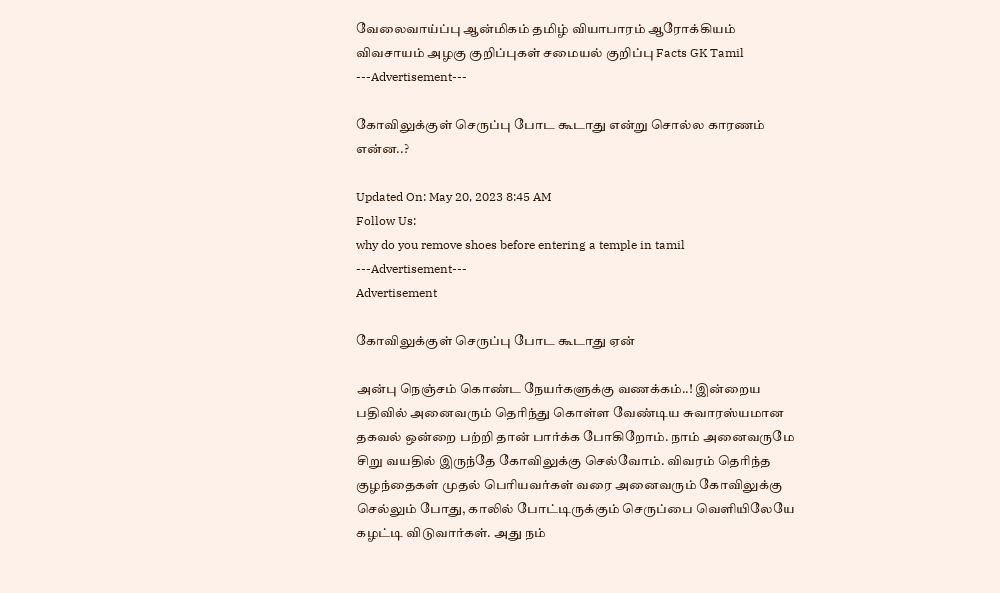வேலைவாய்ப்பு ஆன்மிகம் தமிழ் வியாபாரம் ஆரோக்கியம் விவசாயம் அழகு குறிப்புகள் சமையல் குறிப்பு Facts GK Tamil
---Advertisement---

கோவிலுக்குள் செருப்பு போட கூடாது என்று சொல்ல காரணம் என்ன..?

Updated On: May 20, 2023 8:45 AM
Follow Us:
why do you remove shoes before entering a temple in tamil
---Advertisement---
Advertisement

கோவிலுக்குள் செருப்பு போட கூடாது ஏன்

அன்பு நெஞ்சம் கொண்ட நேயர்களுக்கு வணக்கம்..! இன்றைய பதிவில் அனைவரும் தெரிந்து கொள்ள வேண்டிய சுவாரஸ்யமான தகவல் ஒன்றை பற்றி தான் பார்க்க போகிறோம். நாம் அனைவருமே சிறு வயதில் இருந்தே கோவிலுக்கு செல்வோம். விவரம் தெரிந்த குழந்தைகள் முதல் பெரியவர்கள் வரை அனைவரும் கோவிலுக்கு செல்லும் போது, காலில் போட்டிருக்கும் செருப்பை வெளியிலேயே கழட்டி விடுவார்கள். அது நம்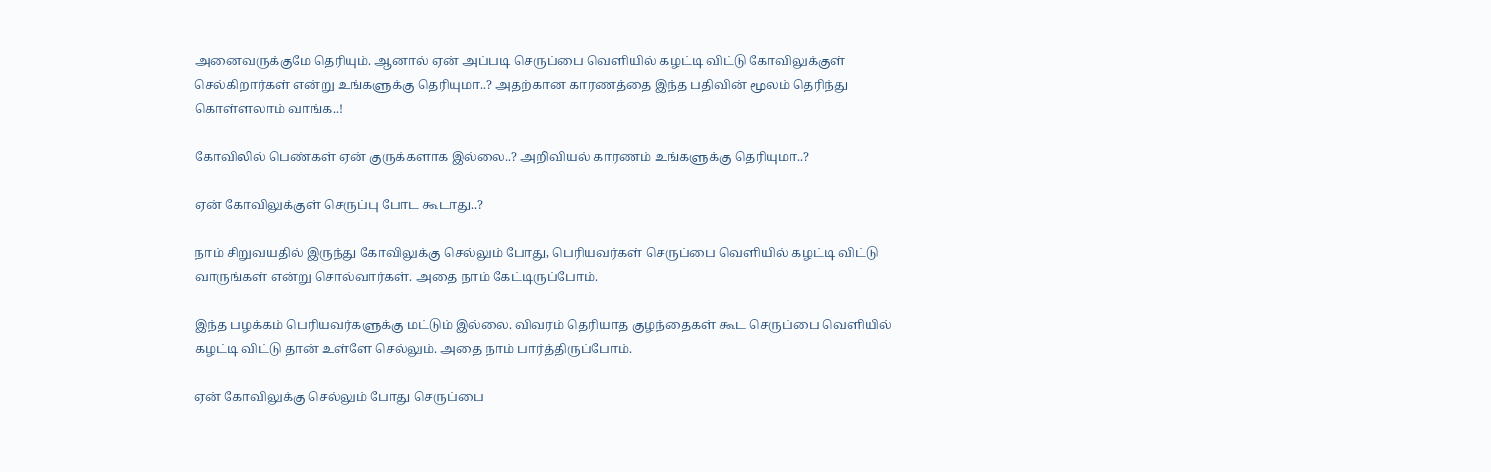அனைவருக்குமே தெரியும். ஆனால் ஏன் அப்படி செருப்பை வெளியில் கழட்டி விட்டு கோவிலுக்குள் செல்கிறார்கள் என்று உங்களுக்கு தெரியுமா..? அதற்கான காரணத்தை இந்த பதிவின் மூலம் தெரிந்து கொள்ளலாம் வாங்க..!

கோவிலில் பெண்கள் ஏன் குருக்களாக இல்லை..? அறிவியல் காரணம் உங்களுக்கு தெரியுமா..?

ஏன் கோவிலுக்குள் செருப்பு போட கூடாது..?

நாம் சிறுவயதில் இருந்து கோவிலுக்கு செல்லும் போது, பெரியவர்கள் செருப்பை வெளியில் கழட்டி விட்டு வாருங்கள் என்று சொல்வார்கள். அதை நாம் கேட்டிருப்போம்.

இந்த பழக்கம் பெரியவர்களுக்கு மட்டும் இல்லை. விவரம் தெரியாத குழந்தைகள் கூட செருப்பை வெளியில் கழட்டி விட்டு தான் உள்ளே செல்லும். அதை நாம் பார்த்திருப்போம்.

ஏன் கோவிலுக்கு செல்லும் போது செருப்பை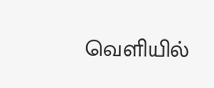வெளியில்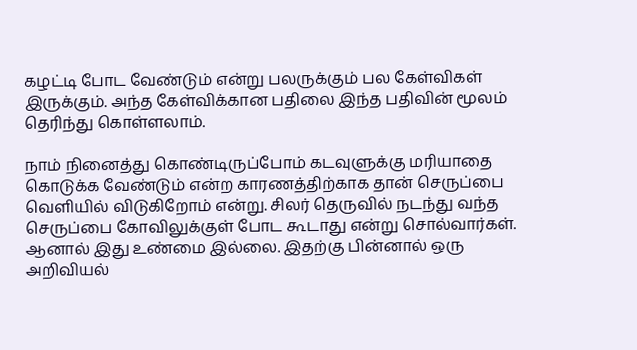கழட்டி போட வேண்டும் என்று பலருக்கும் பல கேள்விகள் இருக்கும். அந்த கேள்விக்கான பதிலை இந்த பதிவின் மூலம் தெரிந்து கொள்ளலாம்.

நாம் நினைத்து கொண்டிருப்போம் கடவுளுக்கு மரியாதை கொடுக்க வேண்டும் என்ற காரணத்திற்காக தான் செருப்பை வெளியில் விடுகிறோம் என்று. சிலர் தெருவில் நடந்து வந்த செருப்பை கோவிலுக்குள் போட கூடாது என்று சொல்வார்கள். ஆனால் இது உண்மை இல்லை. இதற்கு பின்னால் ஒரு அறிவியல்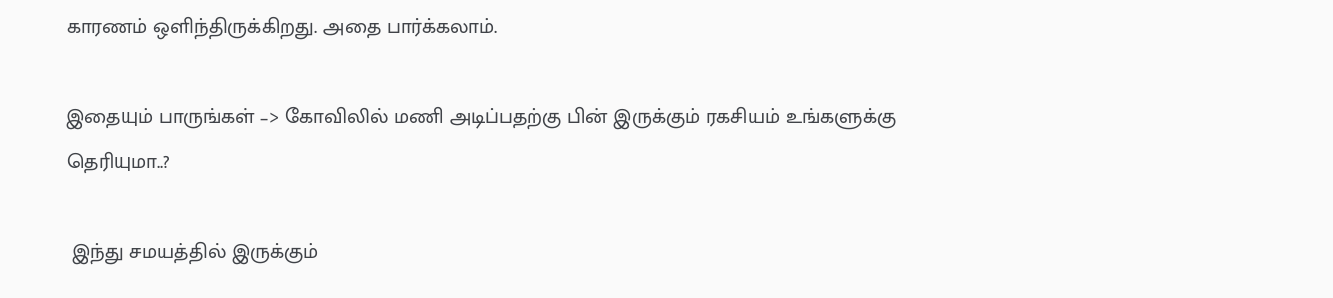காரணம் ஒளிந்திருக்கிறது. அதை பார்க்கலாம்.

இதையும் பாருங்கள் –> கோவிலில் மணி அடிப்பதற்கு பின் இருக்கும் ரகசியம் உங்களுக்கு தெரியுமா..?

 இந்து சமயத்தில் இருக்கும்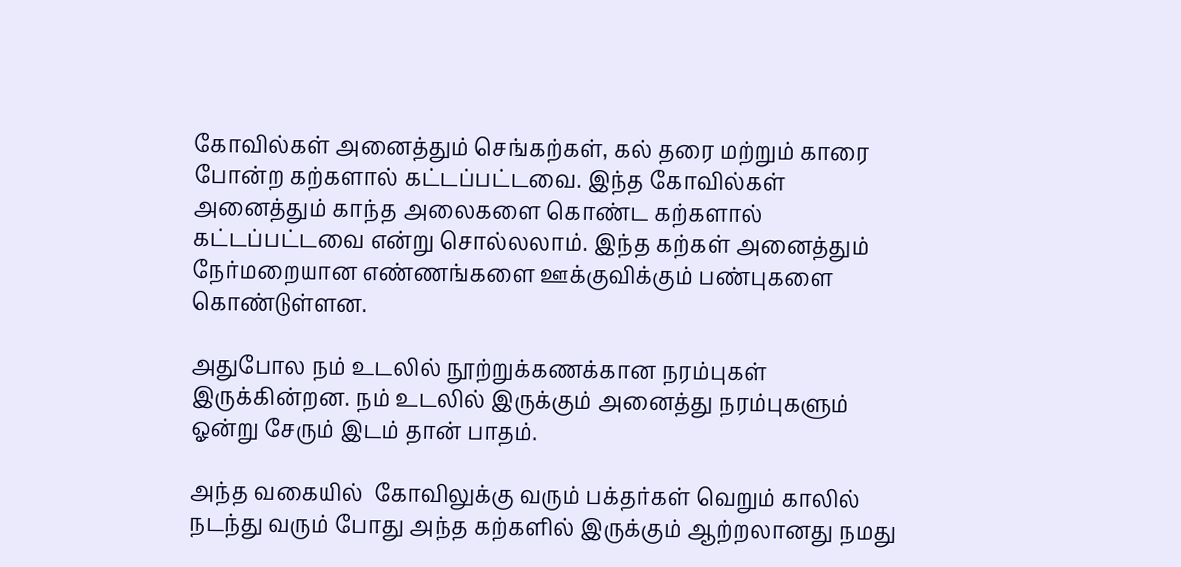கோவில்கள் அனைத்தும் செங்கற்கள், கல் தரை மற்றும் காரை போன்ற கற்களால் கட்டப்பட்டவை. இந்த கோவில்கள் அனைத்தும் காந்த அலைகளை கொண்ட கற்களால் கட்டப்பட்டவை என்று சொல்லலாம். இந்த கற்கள் அனைத்தும் நேர்மறையான எண்ணங்களை ஊக்குவிக்கும் பண்புகளை கொண்டுள்ளன.

அதுபோல நம் உடலில் நூற்றுக்கணக்கான நரம்புகள் இருக்கின்றன. நம் உடலில் இருக்கும் அனைத்து நரம்புகளும் ஓன்று சேரும் இடம் தான் பாதம்.

அந்த வகையில்  கோவிலுக்கு வரும் பக்தர்கள் வெறும் காலில் நடந்து வரும் போது அந்த கற்களில் இருக்கும் ஆற்றலானது நமது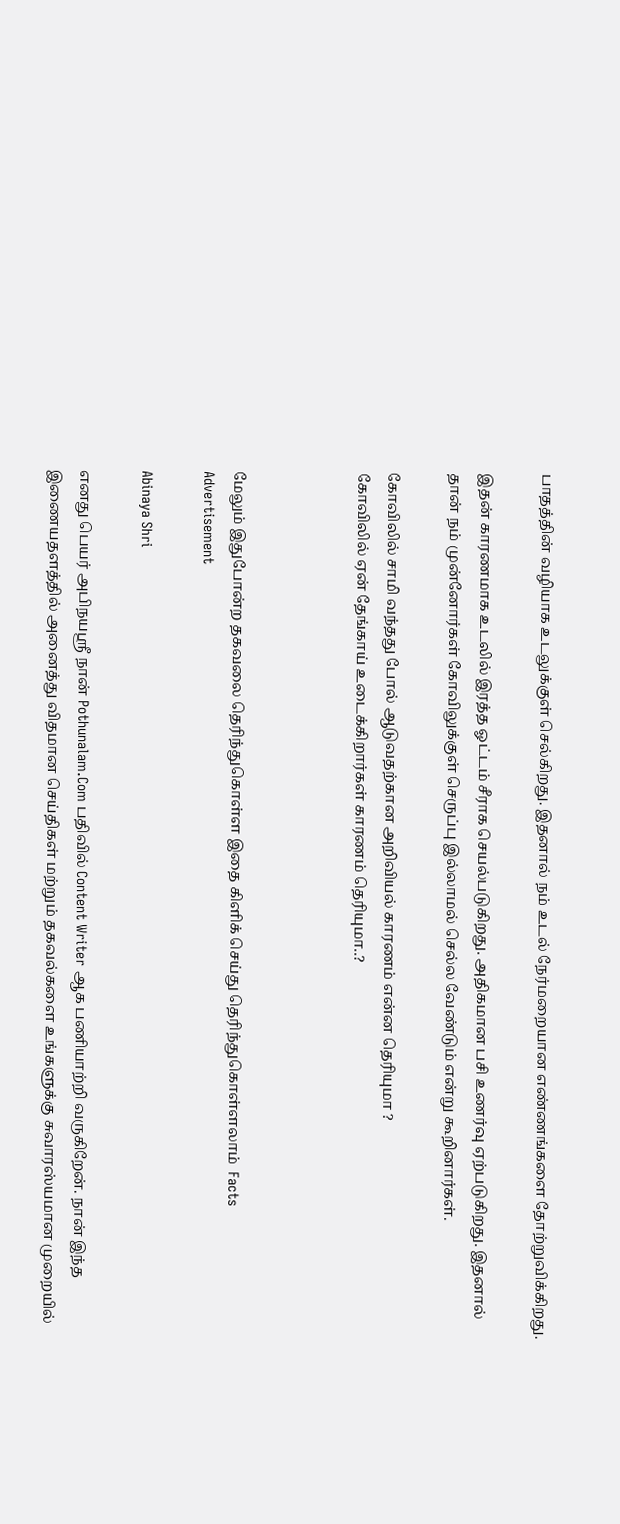பாதத்தின் வழியாக உடலுக்குள் செல்கிறது. இதனால் நம் உடல் நேர்மறையான எண்ணங்களை தோற்றுவிக்கிறது.

இதன் காரணமாக உடலில் இரத்த ஓட்டம் சீராக செயல்படுகிறது. அதிகமான பசி உணர்வு ஏற்படுகிறது. இதனால் தான் நம் முன்னோர்கள் கோவிலுக்குள் செருப்பு இல்லாமல் செல்ல வேண்டும் என்று கூறினார்கள்.

கோவிலில் சாமி வந்தது போல் ஆடுவதற்கான அறிவியல் காரணம் என்ன தெரியுமா ?
கோவிலில் ஏன் தேங்காய் உடைக்கிறார்கள் காரணம் தெரியுமா..?



மேலும் இதுபோன்ற தகவலை தெரிந்துகொள்ள இதை கிளிக் செய்து தெரிந்துகொள்ளலாம்  Facts
Advertisement

Abinaya Shri

எனது பெயர் அபிநயஸ்ரீ நான் Pothunalam.Com பதிவில் Content Writer ஆக பணியாற்றி வருகிறேன். நான் இந்த இணையதளத்தில் அனைத்து விதமான செய்திகள் மற்றும் தகவல்களை உங்களுக்கு சுவாரஸ்யமான முறையில்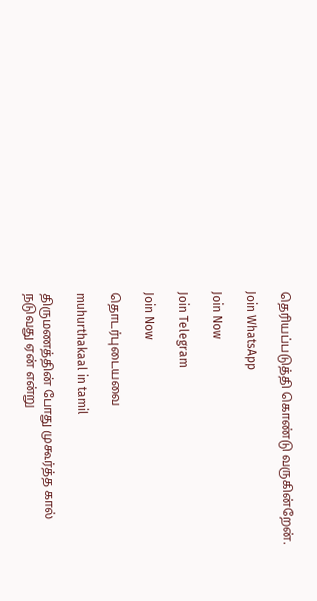தெரியப்படுத்தி கொண்டு வருகின்றேன்.

Join WhatsApp

Join Now

Join Telegram

Join Now

தொடர்புடையவை

muhurthakaal in tamil

திருமணத்தின் போது முகூர்த்த கால் நடுவது ஏன் என்று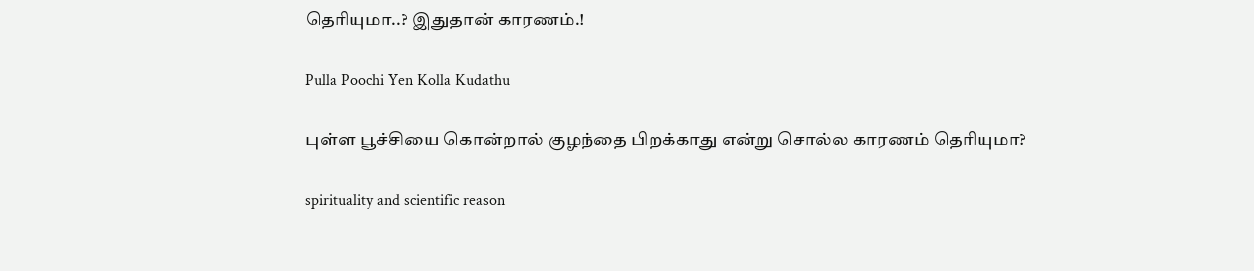தெரியுமா..? இதுதான் காரணம்.!

Pulla Poochi Yen Kolla Kudathu

புள்ள பூச்சியை கொன்றால் குழந்தை பிறக்காது என்று சொல்ல காரணம் தெரியுமா?

spirituality and scientific reason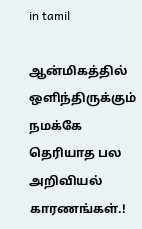in tamil

ஆன்மிகத்தில் ஒளிந்திருக்கும் நமக்கே தெரியாத பல அறிவியல் காரணங்கள்.!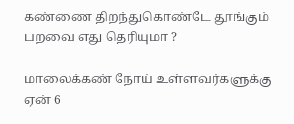கண்ணை திறந்துகொண்டே தூங்கும் பறவை எது தெரியுமா ?

மாலைக்கண் நோய் உள்ளவர்களுக்கு ஏன் 6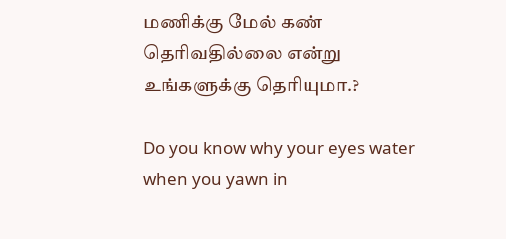மணிக்கு மேல் கண் தெரிவதில்லை என்று உங்களுக்கு தெரியுமா.?

Do you know why your eyes water when you yawn in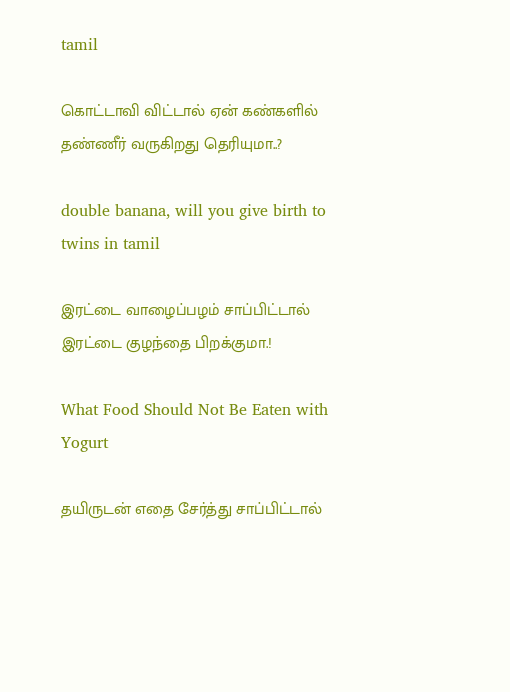tamil

கொட்டாவி விட்டால் ஏன் கண்களில் தண்ணீர் வருகிறது தெரியுமா..?

double banana, will you give birth to twins in tamil

இரட்டை வாழைப்பழம் சாப்பிட்டால் இரட்டை குழந்தை பிறக்குமா.!

What Food Should Not Be Eaten with Yogurt

தயிருடன் எதை சேர்த்து சாப்பிட்டால்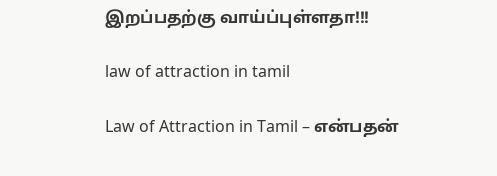இறப்பதற்கு வாய்ப்புள்ளதா!!!

law of attraction in tamil

Law of Attraction in Tamil – என்பதன்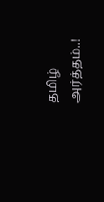தமிழ் அர்த்தம்..!